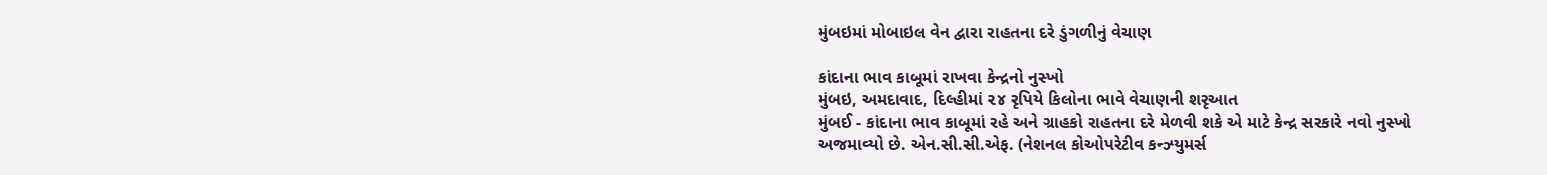મુંબઇમાં મોબાઇલ વેન દ્વારા રાહતના દરે ડુંગળીનું વેચાણ

કાંદાના ભાવ કાબૂમાં રાખવા કેન્દ્રનો નુસ્ખો
મુંબઇ, અમદાવાદ, દિલ્હીમાં ૨૪ રૃપિયે કિલોના ભાવે વેચાણની શરૃઆત
મુંબઈ - કાંદાના ભાવ કાબૂમાં રહે અને ગ્રાહકો રાહતના દરે મેળવી શકે એ માટે કેન્દ્ર સરકારે નવો નુસ્ખો અજમાવ્યો છે. એન.સી.સી.એફ. (નેશનલ કોઓપરેટીવ કન્ઝ્યુમર્સ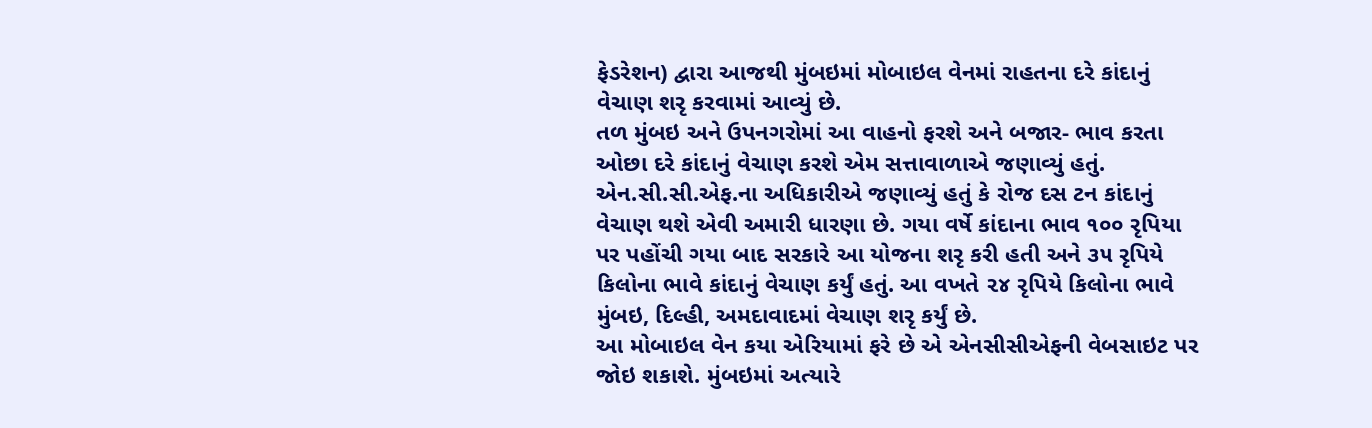ફેડરેશન) દ્વારા આજથી મુંબઇમાં મોબાઇલ વેનમાં રાહતના દરે કાંદાનું વેચાણ શરૃ કરવામાં આવ્યું છે.
તળ મુંબઇ અને ઉપનગરોમાં આ વાહનો ફરશે અને બજાર- ભાવ કરતા ઓછા દરે કાંદાનું વેચાણ કરશે એમ સત્તાવાળાએ જણાવ્યું હતું.
એન.સી.સી.એફ.ના અધિકારીએ જણાવ્યું હતું કે રોજ દસ ટન કાંદાનું વેચાણ થશે એવી અમારી ધારણા છે. ગયા વર્ષે કાંદાના ભાવ ૧૦૦ રૃપિયા પર પહોંચી ગયા બાદ સરકારે આ યોજના શરૃ કરી હતી અને ૩૫ રૃપિયે કિલોના ભાવે કાંદાનું વેચાણ કર્યું હતું. આ વખતે ૨૪ રૃપિયે કિલોના ભાવે મુંબઇ, દિલ્હી, અમદાવાદમાં વેચાણ શરૃ કર્યું છે.
આ મોબાઇલ વેન કયા એરિયામાં ફરે છે એ એનસીસીએફની વેબસાઇટ પર જોઇ શકાશે. મુંબઇમાં અત્યારે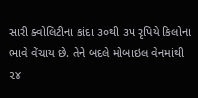સારી ક્વોલિટીના કાંદા ૩૦થી ૩૫ રૃપિયે કિલોના ભાવે વેંચાય છે. તેને બદલે મોબાઇલ વેનમાંથી ૨૪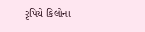રૃપિયે કિલોના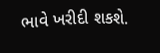ભાવે ખરીદી શકશે.